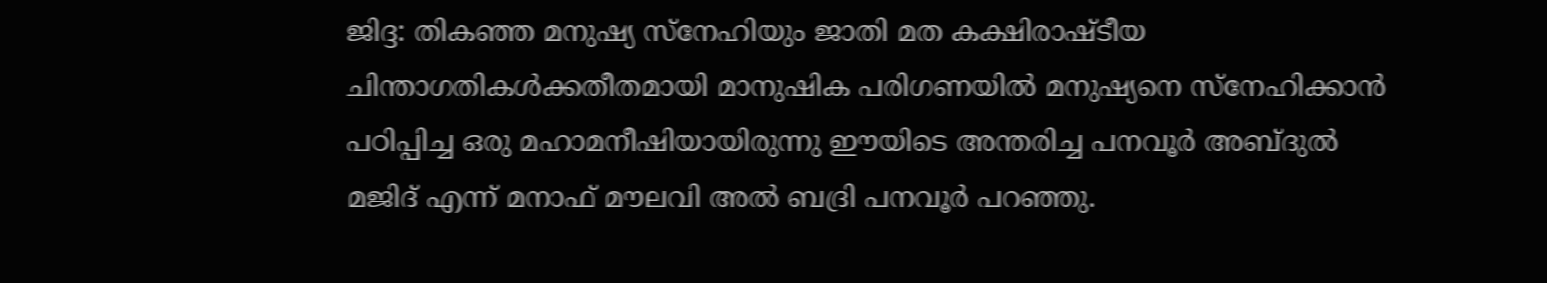ജിദ്ദ: തികഞ്ഞ മനുഷ്യ സ്നേഹിയും ജാതി മത കക്ഷിരാഷ്ടീയ ചിന്താഗതികൾക്കതീതമായി മാനുഷിക പരിഗണയിൽ മനുഷ്യനെ സ്നേഹിക്കാൻ പഠിപ്പിച്ച ഒരു മഹാമനീഷിയായിരുന്നു ഈയിടെ അന്തരിച്ച പനവൂർ അബ്ദുൽ മജിദ് എന്ന് മനാഫ് മൗലവി അൽ ബദ്രി പനവൂർ പറഞ്ഞു.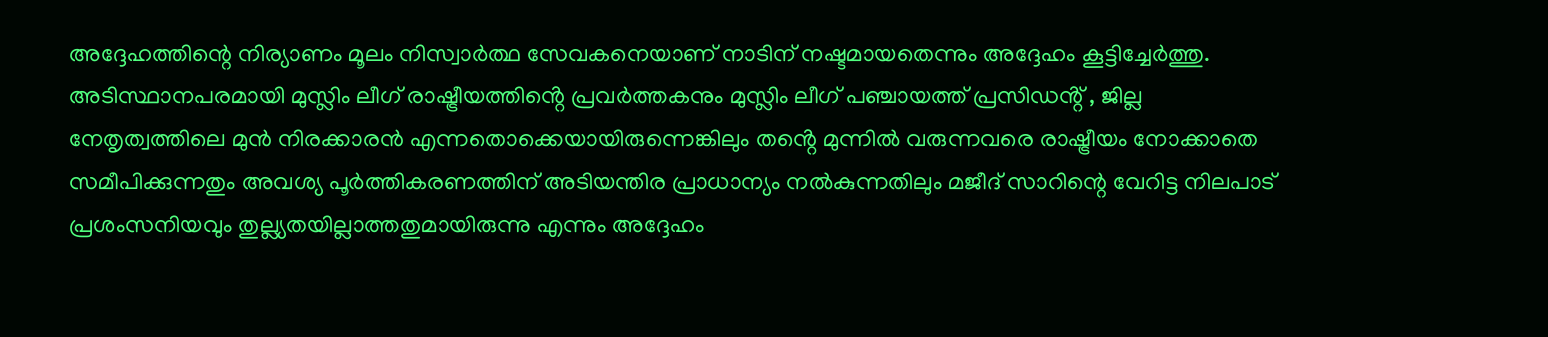അദ്ദേഹത്തിന്റെ നിര്യാണം മൂലം നിസ്വാർത്ഥ സേവകനെയാണ് നാടിന് നഷ്ടമായതെന്നും അദ്ദേഹം കൂട്ടിച്ചേർത്തു.
അടിസ്ഥാനപരമായി മുസ്ലിം ലീഗ് രാഷ്ട്രീയത്തിൻ്റെ പ്രവർത്തകനും മുസ്ലിം ലീഗ് പഞ്ചായത്ത് പ്രസിഡൻ്റ് , ജില്ല നേതൃത്വത്തിലെ മുൻ നിരക്കാരൻ എന്നതൊക്കെയായിരുന്നെങ്കിലും തൻ്റെ മുന്നിൽ വരുന്നവരെ രാഷ്ട്രീയം നോക്കാതെ സമീപിക്കുന്നതും അവശ്യ പൂർത്തികരണത്തിന് അടിയന്തിര പ്രാധാന്യം നൽകുന്നതിലും മജീദ് സാറിന്റെ വേറിട്ട നിലപാട് പ്രശംസനിയവും തുല്ല്യതയില്ലാത്തതുമായിരുന്നു എന്നും അദ്ദേഹം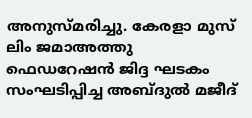അനുസ്മരിച്ചു. കേരളാ മുസ് ലിം ജമാഅത്തു ഫെഡറേഷൻ ജിദ്ദ ഘടകം സംഘടിപ്പിച്ച അബ്ദുൽ മജീദ്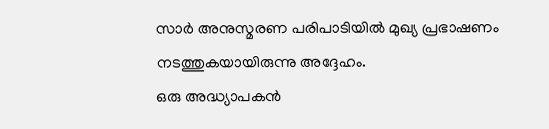സാർ അനുസ്മരണ പരിപാടിയിൽ മുഖ്യ പ്രഭാഷണം നടത്തുകയായിരുന്നു അദ്ദേഹം.
ഒരു അദ്ധ്യാപകൻ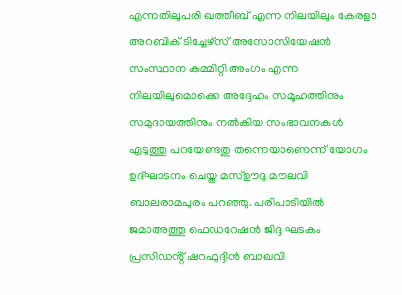എന്നതിലുപരി ഖത്തീബ് എന്ന നിലയിലും കേരളാ അറബിക് ടിച്ചേഴ്സ് അസോസിയേഷൻ സംസ്ഥാന കമ്മിറ്റി അംഗം എന്ന നിലയിലുമൊക്കെ അദ്ദേഹം സമൂഹത്തിനും സമുദായത്തിനും നൽകിയ സംഭാവനകൾ എടുത്തു പറയേണ്ടതു തന്നെയാണെന്ന് യോഗം ഉദ്ഘാടനം ചെയ്ത മസ്ഊദു മൗലവി ബാലരാമപുരം പറഞ്ഞു. പരിപാടിയിൽ ജമാഅത്തു ഫെഡറേഷൻ ജിദ്ദ ഘടകം പ്രസിഡൻ്റ് ഷറഫുദ്ദിൻ ബാഖവി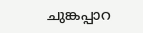ചുങ്കപ്പാറ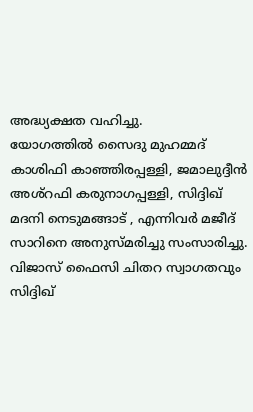അദ്ധ്യക്ഷത വഹിച്ചു.
യോഗത്തിൽ സൈദു മുഹമ്മദ് കാശിഫി കാഞ്ഞിരപ്പള്ളി, ജമാലുദ്ദീൻ അശ്റഫി കരുനാഗപ്പള്ളി, സിദ്ദിഖ് മദനി നെടുമങ്ങാട് , എന്നിവർ മജീദ് സാറിനെ അനുസ്മരിച്ചു സംസാരിച്ചു. വിജാസ് ഫൈസി ചിതറ സ്വാഗതവും സിദ്ദിഖ്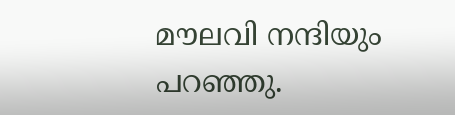മൗലവി നന്ദിയും പറഞ്ഞു.